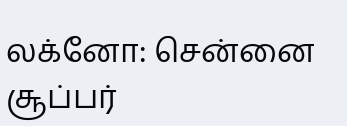லக்னோ: சென்னை சூப்பர்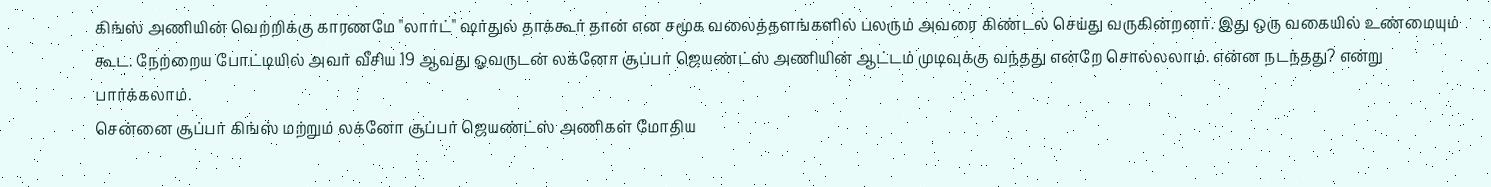கிங்ஸ் அணியின் வெற்றிக்கு காரணமே "லார்ட்" ஷர்துல் தாக்கூர் தான் என சமூக வலைத்தளங்களில் பலரும் அவரை கிண்டல் செய்து வருகின்றனர். இது ஒரு வகையில் உண்மையும் கூட. நேற்றைய போட்டியில் அவர் வீசிய 19 ஆவது ஓவருடன் லக்னோ சூப்பர் ஜெயண்ட்ஸ் அணியின் ஆட்டம் முடிவுக்கு வந்தது என்றே சொல்லலாம். என்ன நடந்தது? என்று பார்க்கலாம்.
சென்னை சூப்பர் கிங்ஸ் மற்றும் லக்னோ சூப்பர் ஜெயண்ட்ஸ் அணிகள் மோதிய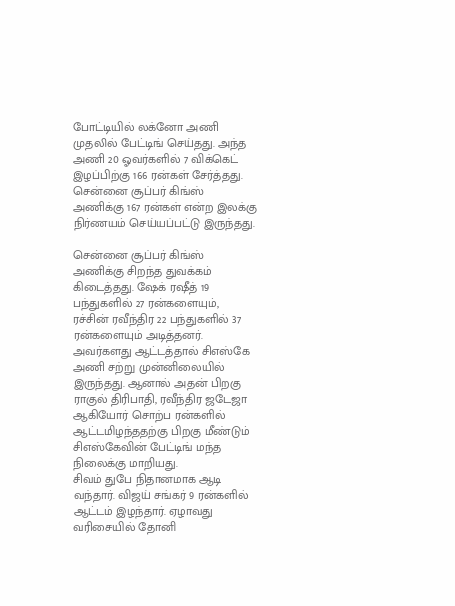போட்டியில் லக்னோ அணி முதலில் பேட்டிங் செய்தது. அந்த அணி 20 ஓவர்களில் 7 விக்கெட் இழப்பிற்கு 166 ரன்கள் சேர்த்தது. சென்னை சூப்பர் கிங்ஸ் அணிக்கு 167 ரன்கள் என்ற இலக்கு நிர்ணயம் செய்யப்பட்டு இருந்தது.

சென்னை சூப்பர் கிங்ஸ் அணிக்கு சிறந்த துவக்கம் கிடைத்தது. ஷேக் ரஷீத் 19 பந்துகளில் 27 ரன்களையும், ரச்சின் ரவீந்திர 22 பந்துகளில் 37 ரன்களையும் அடித்தனர். அவர்களது ஆட்டத்தால் சிஎஸ்கே அணி சற்று முன்னிலையில் இருந்தது. ஆனால் அதன் பிறகு ராகுல் திரிபாதி, ரவீந்திர ஜடேஜா ஆகியோர் சொற்ப ரன்களில் ஆட்டமிழந்ததற்கு பிறகு மீண்டும் சிஎஸ்கேவின் பேட்டிங் மந்த நிலைக்கு மாறியது.
சிவம் துபே நிதானமாக ஆடி வந்தார். விஜய் சங்கர் 9 ரன்களில் ஆட்டம் இழந்தார். ஏழாவது வரிசையில் தோனி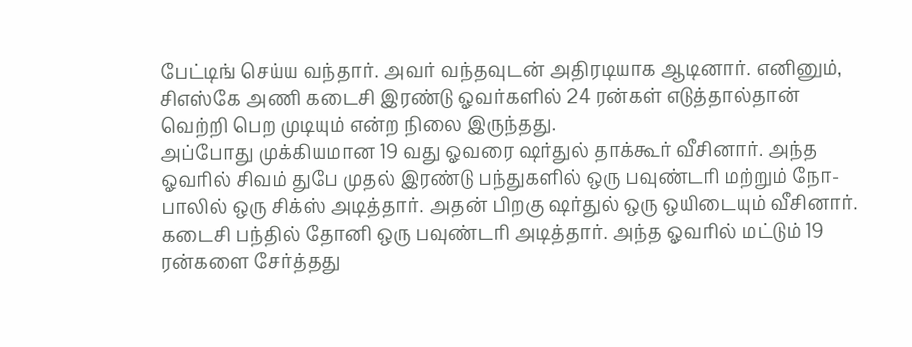பேட்டிங் செய்ய வந்தார். அவர் வந்தவுடன் அதிரடியாக ஆடினார். எனினும், சிஎஸ்கே அணி கடைசி இரண்டு ஓவர்களில் 24 ரன்கள் எடுத்தால்தான் வெற்றி பெற முடியும் என்ற நிலை இருந்தது.
அப்போது முக்கியமான 19 வது ஓவரை ஷர்துல் தாக்கூர் வீசினார். அந்த ஓவரில் சிவம் துபே முதல் இரண்டு பந்துகளில் ஒரு பவுண்டரி மற்றும் நோ-பாலில் ஒரு சிக்ஸ் அடித்தார். அதன் பிறகு ஷர்துல் ஒரு ஒயிடையும் வீசினார். கடைசி பந்தில் தோனி ஒரு பவுண்டரி அடித்தார். அந்த ஓவரில் மட்டும் 19 ரன்களை சேர்த்தது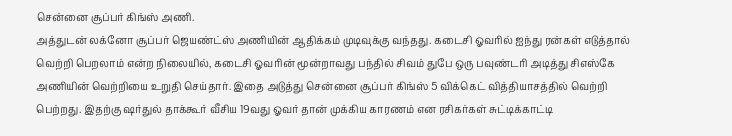சென்னை சூப்பர் கிங்ஸ் அணி.
அத்துடன் லக்னோ சூப்பர் ஜெயண்ட்ஸ் அணியின் ஆதிக்கம் முடிவுக்கு வந்தது. கடைசி ஓவரில் ஐந்து ரன்கள் எடுத்தால் வெற்றி பெறலாம் என்ற நிலையில், கடைசி ஓவரின் மூன்றாவது பந்தில் சிவம் துபே ஒரு பவுண்டரி அடித்து சிஎஸ்கே அணியின் வெற்றியை உறுதி செய்தார். இதை அடுத்து சென்னை சூப்பர் கிங்ஸ் 5 விக்கெட் வித்தியாசத்தில் வெற்றி பெற்றது. இதற்கு ஷர்துல் தாக்கூர் வீசிய 19வது ஓவர் தான் முக்கிய காரணம் என ரசிகர்கள் சுட்டிக்காட்டி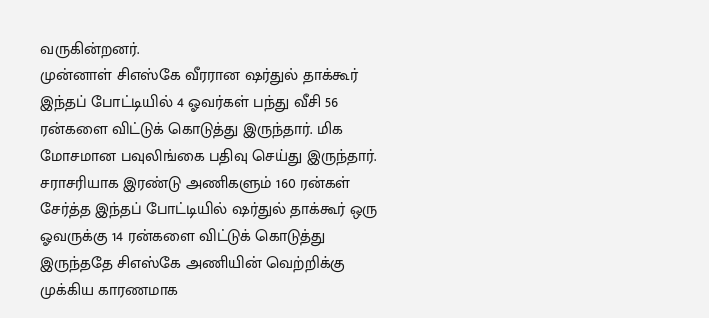வருகின்றனர்.
முன்னாள் சிஎஸ்கே வீரரான ஷர்துல் தாக்கூர் இந்தப் போட்டியில் 4 ஓவர்கள் பந்து வீசி 56 ரன்களை விட்டுக் கொடுத்து இருந்தார். மிக மோசமான பவுலிங்கை பதிவு செய்து இருந்தார். சராசரியாக இரண்டு அணிகளும் 160 ரன்கள் சேர்த்த இந்தப் போட்டியில் ஷர்துல் தாக்கூர் ஒரு ஓவருக்கு 14 ரன்களை விட்டுக் கொடுத்து இருந்ததே சிஎஸ்கே அணியின் வெற்றிக்கு முக்கிய காரணமாக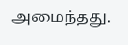அமைந்தது.